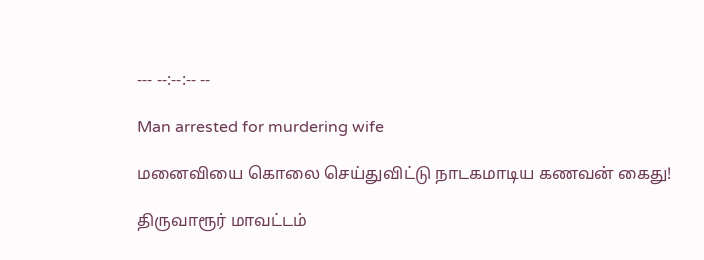--- --:--:-- --

Man arrested for murdering wife

மனைவியை கொலை செய்துவிட்டு நாடகமாடிய கணவன் கைது!

திருவாரூர் மாவட்டம்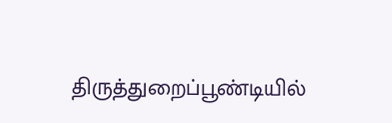திருத்துறைப்பூண்டியில்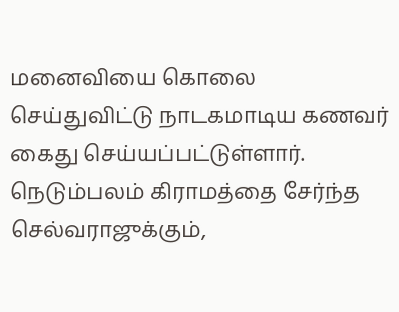மனைவியை கொலை செய்துவிட்டு நாடகமாடிய கணவர் கைது செய்யப்பட்டுள்ளார். நெடும்பலம் கிராமத்தை சேர்ந்த செல்வராஜுக்கும்,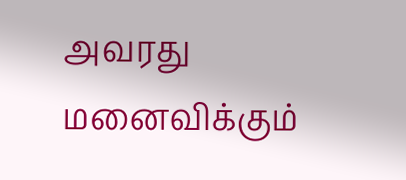அவரது மனைவிக்கும்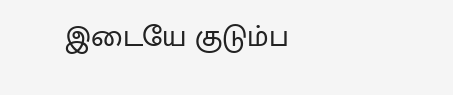இடையே குடும்ப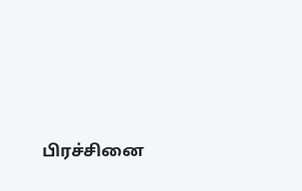பிரச்சினை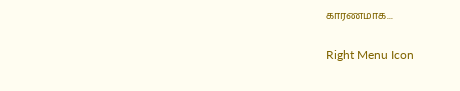காரணமாக...

Right Menu Icon